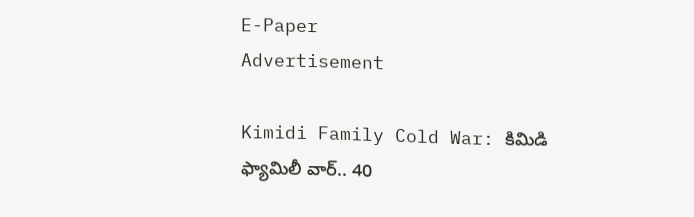E-Paper
Advertisement

Kimidi Family Cold War: కిమిడి ఫ్యామిలీ వార్.. 40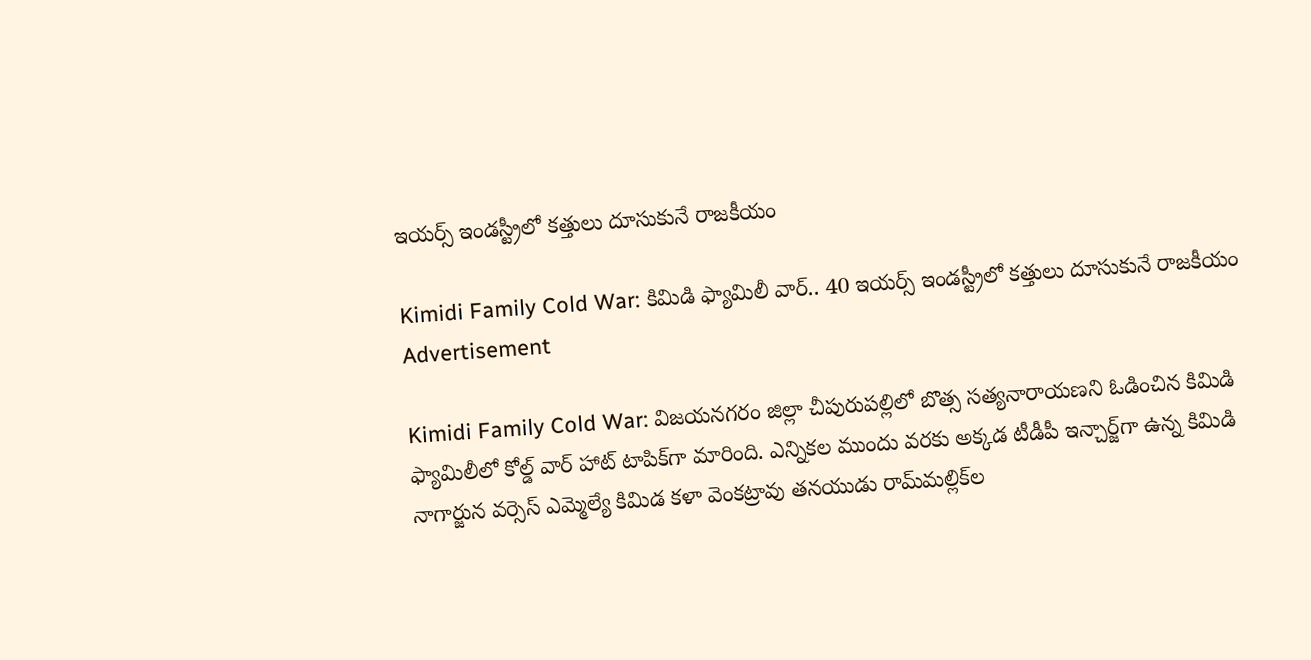ఇయర్స్ ఇండస్ట్రీలో కత్తులు దూసుకునే రాజకీయం

Kimidi Family Cold War: కిమిడి ఫ్యామిలీ వార్.. 40 ఇయర్స్ ఇండస్ట్రీలో కత్తులు దూసుకునే రాజకీయం
Advertisement

Kimidi Family Cold War: విజయనగరం జిల్లా చీపురుపల్లిలో బొత్స సత్యనారాయణని ఓడించిన కిమిడి ఫ్యామిలీలో కోల్డ్ వార్ హాట్ టాపిక్‌గా మారింది. ఎన్నికల ముందు వరకు అక్కడ టీడీపీ ఇన్చార్జ్‌గా ఉన్న కిమిడి నాగార్జున వర్సెస్ ఎమ్మెల్యే కిమిడ కళా వెంకట్రావు తనయుడు రామ్‌మల్లిక్‌ల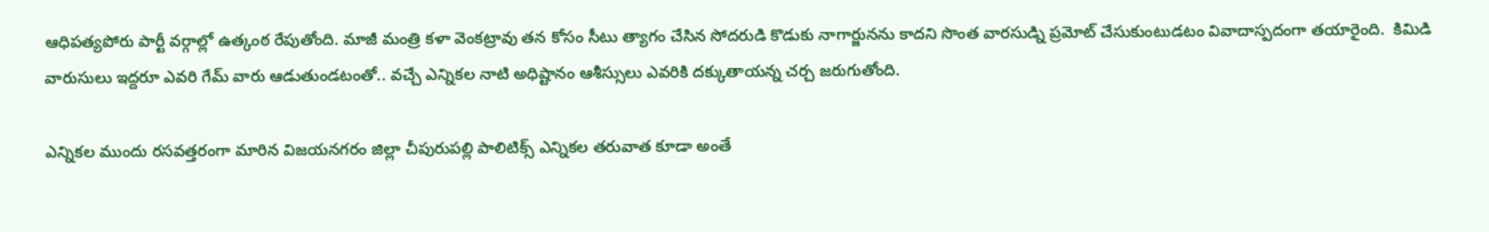ఆధిపత్యపోరు పార్టీ వర్గాల్లో ఉత్కంఠ రేపుతోంది. మాజీ మంత్రి కళా వెంకట్రావు తన కోసం సీటు త్యాగం చేసిన సోదరుడి కొడుకు నాగార్జునను కాదని సొంత వారసుడ్ని ప్రమోట్ చేసుకుంటుడటం వివాదాస్పదంగా తయారైంది.  కిమిడి వారుసులు ఇద్దరూ ఎవరి గేమ్ వారు ఆడుతుండటంతో.. వచ్చే ఎన్నికల నాటి అధిష్టానం ఆశీస్సులు ఎవరికి దక్కుతాయన్న చర్చ జరుగుతోంది.

ఎన్నికల ముందు రసవత్తరంగా మారిన విజయనగరం జిల్లా చీపురుపల్లి పాలిటిక్స్ ఎన్నికల తరువాత కూడా అంతే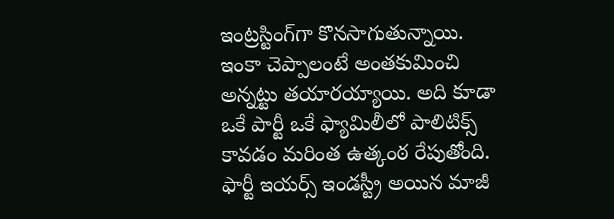ఇంట్రస్టింగ్‌గా కొనసాగుతున్నాయి. ఇంకా చెప్పాలంటే అంతకుమించి అన్నట్టు తయారయ్యాయి. అది కూడా ఒకే పార్టీ ఒకే ఫ్యామిలీలో పాలిటిక్స్ కావడం మరింత ఉత్కంఠ రేపుతోంది. ఫార్టీ ఇయర్స్ ఇండస్ట్రీ అయిన మాజీ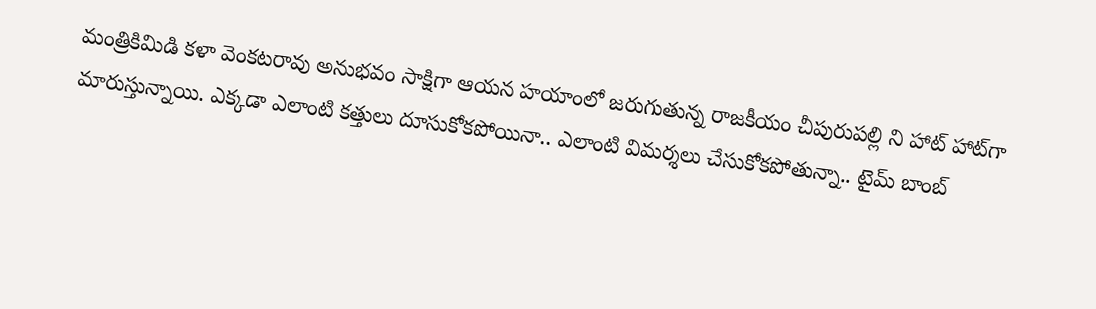మంత్రికిమిడి కళా వెంకటరావు అనుభవం సాక్షిగా ఆయన హయాంలో జరుగుతున్న రాజకీయం చీపురుపల్లి ని హాట్ హాట్‌గా మారుస్తున్నాయి. ఎక్కడా ఎలాంటి కత్తులు దూసుకోకపోయినా.. ఎలాంటి విమర్శలు చేసుకోకపోతున్నా.. టైమ్ బాంబ్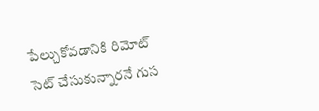పేల్చుకోవడానికి రిమోట్ సెట్ చేసుకున్నారనే గుస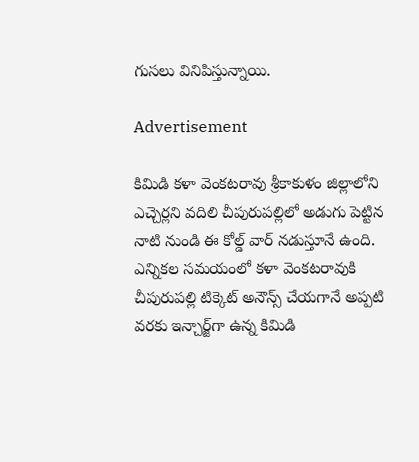గుసలు వినిపిస్తున్నాయి.

Advertisement

కిమిడి కళా వెంకటరావు శ్రీకాకుళం జిల్లాలోని ఎచ్చెర్లని వదిలి చీపురుపల్లిలో అడుగు పెట్టిన నాటి నుండి ఈ కోల్డ్ వార్ నడుస్తూనే ఉంది. ఎన్నికల సమయంలో కళా వెంకటరావుకి చీపురుపల్లి టిక్కెట్ అనౌన్స్ చేయగానే అప్పటి వరకు ఇన్చార్జ్‌గా ఉన్న కిమిడి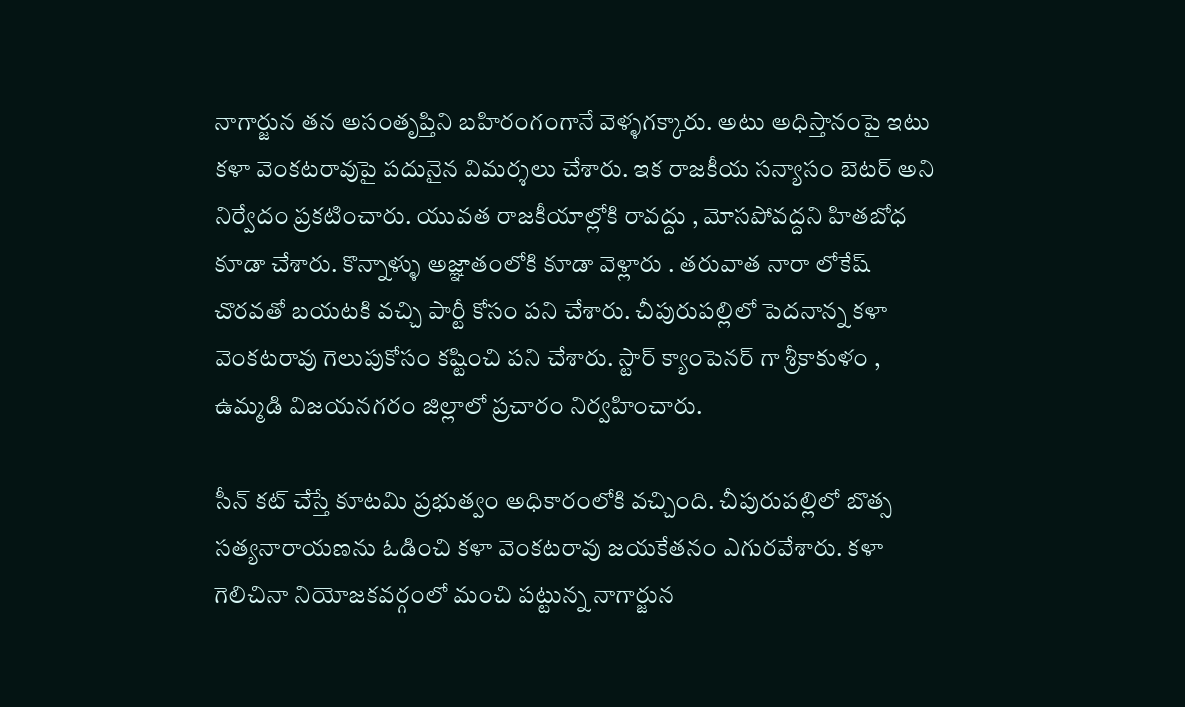నాగార్జున తన అసంతృప్తిని బహిరంగంగానే వెళ్ళగక్కారు. అటు అధిస్తానంపై ఇటు కళా వెంకటరావుపై పదునైన విమర్శలు చేశారు. ఇక రాజకీయ సన్యాసం బెటర్ అని నిర్వేదం ప్రకటించారు. యువత రాజకీయాల్లోకి రావద్దు , మోసపోవద్దని హితబోధ కూడా చేశారు. కొన్నాళ్ళు అజ్ఞాతంలోకి కూడా వెళ్లారు . తరువాత నారా లోకేష్ చొరవతో బయటకి వచ్చి పార్టీ కోసం పని చేశారు. చీపురుపల్లిలో పెదనాన్న కళా వెంకటరావు గెలుపుకోసం కష్టించి పని చేశారు. స్టార్ క్యాంపెనర్ గా శ్రీకాకుళం , ఉమ్మడి విజయనగరం జిల్లాలో ప్రచారం నిర్వహించారు.

సీన్ కట్ చేస్తే కూటమి ప్రభుత్వం అధికారంలోకి వచ్చింది. చీపురుపల్లిలో బొత్స సత్యనారాయణను ఓడించి కళా వెంకటరావు జయకేతనం ఎగురవేశారు. కళా గెలిచినా నియోజకవర్గంలో మంచి పట్టున్న నాగార్జున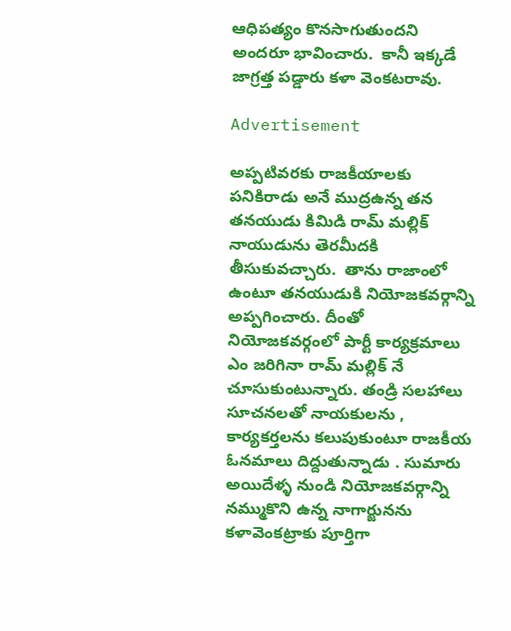ఆధిపత్యం కొనసాగుతుందని అందరూ భావించారు.  కానీ ఇక్కడే జాగ్రత్త పడ్డారు కళా వెంకటరావు.

Advertisement

అప్పటివరకు రాజకీయాలకు పనికిరాడు అనే ముద్రఉన్న తన తనయుడు కిమిడి రామ్ మల్లిక్ నాయుడును తెరమీదకి తీసుకువచ్చారు.  తాను రాజాంలో ఉంటూ తనయుడుకి నియోజకవర్గాన్ని అప్పగించారు. దీంతో నియోజకవర్గంలో పార్టీ కార్యక్రమాలు ఎం జరిగినా రామ్ మల్లిక్ నే చూసుకుంటున్నారు. తండ్రి సలహాలు సూచనలతో నాయకులను , కార్యకర్తలను కలుపుకుంటూ రాజకీయ ఓనమాలు దిద్దుతున్నాడు . సుమారు అయిదేళ్ళ నుండి నియోజకవర్గాన్ని నమ్ముకొని ఉన్న నాగార్జునను కళావెంకట్రాకు పూర్తిగా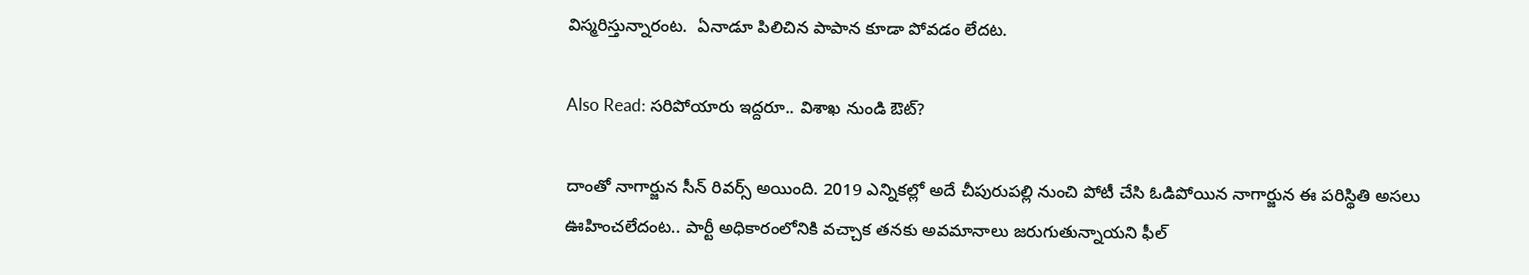విస్మరిస్తున్నారంట.  ఏనాడూ పిలిచిన పాపాన కూడా పోవడం లేదట.

Also Read: సరిపోయారు ఇద్దరూ.. విశాఖ నుండి ఔట్?

దాంతో నాగార్జున సీన్ రివర్స్ అయింది. 2019 ఎన్నికల్లో అదే చీపురుపల్లి నుంచి పోటీ చేసి ఓడిపోయిన నాగార్జున ఈ పరిస్థితి అసలు ఊహించలేదంట.. పార్టీ అధికారంలోనికి వచ్చాక తనకు అవమానాలు జరుగుతున్నాయని ఫీల్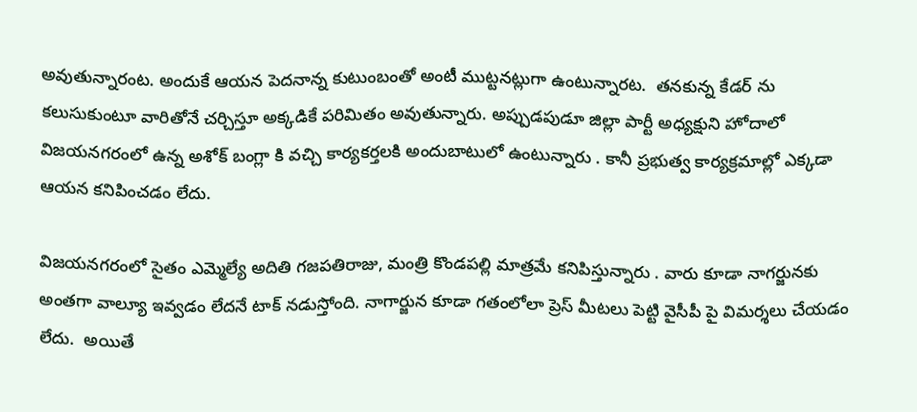అవుతున్నారంట. అందుకే ఆయన పెదనాన్న కుటుంబంతో అంటీ ముట్టనట్లుగా ఉంటున్నారట.  తనకున్న కేడర్ ను కలుసుకుంటూ వారితోనే చర్చిస్తూ అక్కడికే పరిమితం అవుతున్నారు. అప్పుడపుడూ జిల్లా పార్టీ అధ్యక్షుని హోదాలో విజయనగరంలో ఉన్న అశోక్ బంగ్లా కి వచ్చి కార్యకర్తలకి అందుబాటులో ఉంటున్నారు . కానీ ప్రభుత్వ కార్యక్రమాల్లో ఎక్కడా ఆయన కనిపించడం లేదు.

విజయనగరంలో సైతం ఎమ్మెల్యే అదితి గజపతిరాజు, మంత్రి కొండపల్లి మాత్రమే కనిపిస్తున్నారు . వారు కూడా నాగర్జునకు అంతగా వాల్యూ ఇవ్వడం లేదనే టాక్ నడుస్తోంది. నాగార్జున కూడా గతంలోలా ప్రెస్ మీటలు పెట్టి వైసీపీ పై విమర్శలు చేయడం లేదు.  అయితే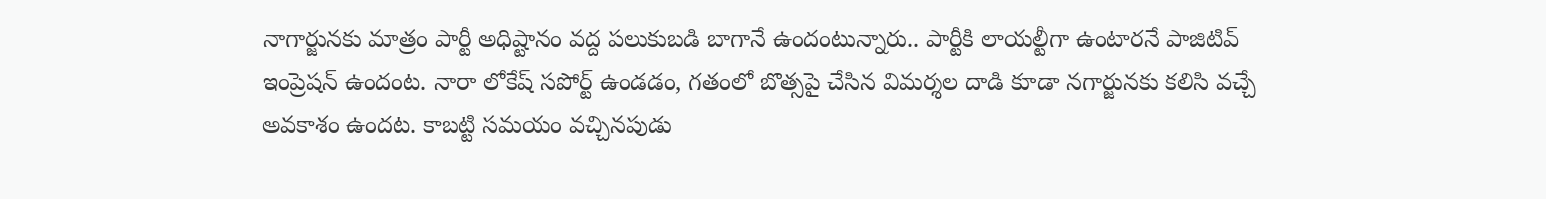నాగార్జునకు మాత్రం పార్టీ అధిష్టానం వద్ద పలుకుబడి బాగానే ఉందంటున్నారు.. పార్టీకి లాయల్టీగా ఉంటారనే పాజిటివ్ ఇంప్రెషన్ ఉందంట. నారా లోకేష్ సపోర్ట్ ఉండడం, గతంలో బొత్సపై చేసిన విమర్శల దాడి కూడా నగార్జునకు కలిసి వచ్చే అవకాశం ఉందట. కాబట్టి సమయం వచ్చినపుడు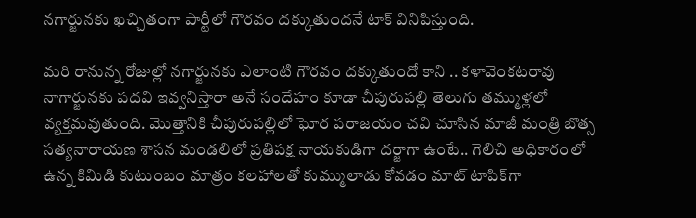నగార్జునకు ఖచ్చితంగా పార్టీలో గౌరవం దక్కుతుందనే టాక్ వినిపిస్తుంది.

మరి రానున్న రోజుల్లో నగార్జునకు ఎలాంటి గౌరవం దక్కుతుందో కాని .. కళావెంకటరావు నాగార్జునకు పదవి ఇవ్వనిస్తారా అనే సందేహం కూడా చీపురుపల్లి తెలుగు తమ్ముళ్లలో వ్యక్తమవుతుంది. మొత్తానికి చీపురుపల్లిలో ఘోర పరాజయం చవి చూసిన మాజీ మంత్రి బొత్స సత్యనారాయణ శాసన మండలిలో ప్రతిపక్ష నాయకుడిగా దర్జాగా ఉంటే.. గెలిచి అధికారంలో ఉన్న కిమిడి కుటుంబం మాత్రం కలహాలతో కుమ్ములాడు కోవడం మాట్ టాపిక్‌గా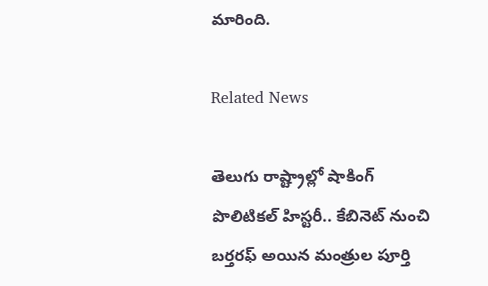మారింది.

Related News

తెలుగు రాష్ట్రాల్లో షాకింగ్ పొలిటికల్ హిస్టరీ.. కేబినెట్ నుంచి బర్తరఫ్‌ అయిన మంత్రుల పూర్తి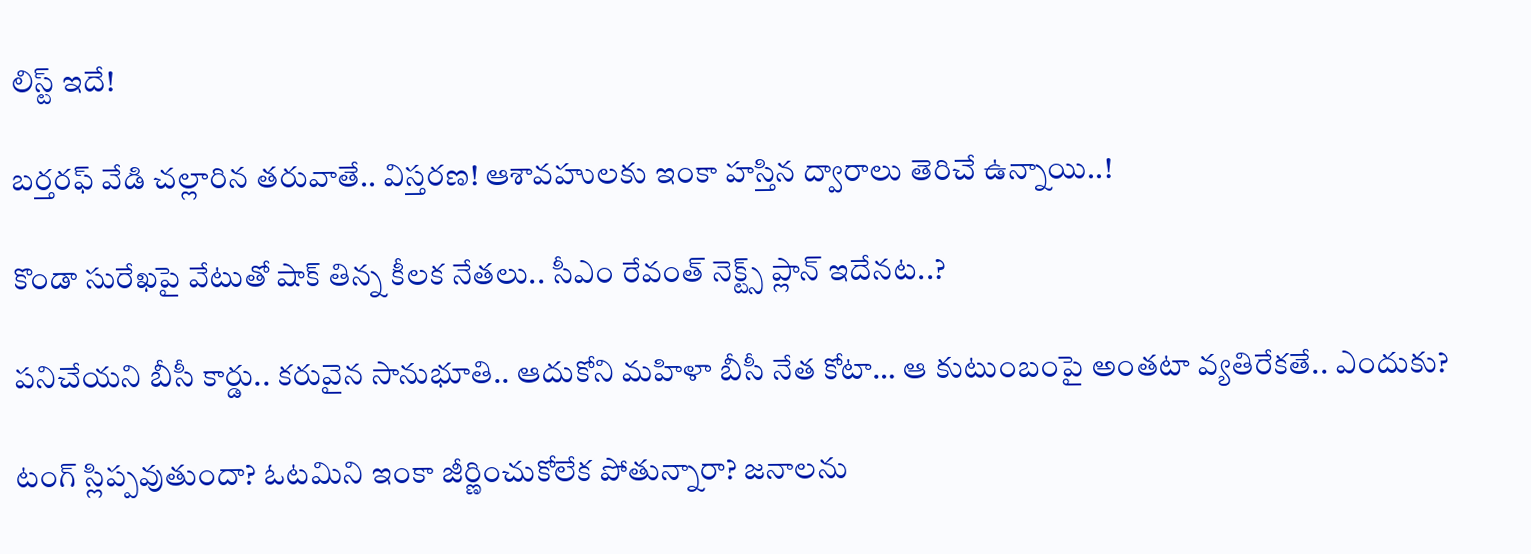లిస్ట్ ఇదే!

బ‌ర్త‌ర‌ఫ్ వేడి చ‌ల్లారిన త‌రువాతే.. విస్త‌ర‌ణ‌! ఆశావహులకు ఇంకా హ‌స్తిన‌ ద్వారాలు తెరిచే ఉన్నాయి..!

కొండా సురేఖపై వేటుతో షాక్ తిన్న కీలక నేతలు.. సీఎం రేవంత్ నెక్ట్స్ ప్లాన్ ఇదేనట..?

ప‌నిచేయ‌ని బీసీ కార్డు.. కరువైన సానుభూతి.. ఆదుకోని మ‌హిళా బీసీ నేత కోటా… ఆ కుటుంబంపై అంత‌టా వ్య‌తిరేక‌తే.. ఎందుకు?

టంగ్ స్లిప్ప‌వుతుందా? ఓట‌మిని ఇంకా జీర్ణించుకోలేక పోతున్నారా? జ‌నాల‌ను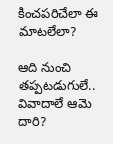కించ‌ప‌రిచేలా ఈ మాట‌లేలా?

ఆది నుంచి త‌ప్పట‌డుగులే.. వివాదాలే ఆమె దారి?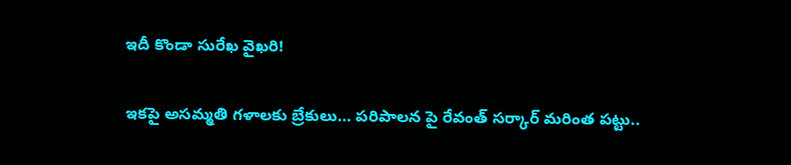ఇదీ కొండా సురేఖ వైఖరి!

ఇకపై అసమ్మతి గళాలకు బ్రేకులు… పరిపాలన పై రేవంత్ సర్కార్ మరింత పట్టు..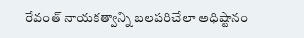రేవంత్ నాయకత్వాన్ని బలపరిచేలా అధిష్టానం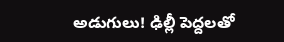అడుగులు! ఢిల్లీ పెద్ద‌ల‌తో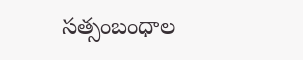స‌త్సంబంధాల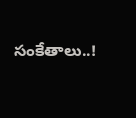సంకేతాలు..!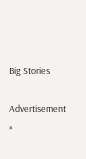Big Stories

Advertisement
×